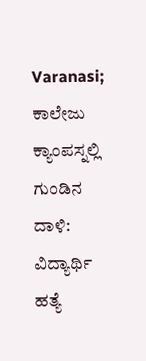Varanasi; ಕಾಲೇಜು ಕ್ಯಾಂಪಸ್ನಲ್ಲಿ ಗುಂಡಿನ ದಾಳಿ: ವಿದ್ಯಾರ್ಥಿ ಹತ್ಯೆ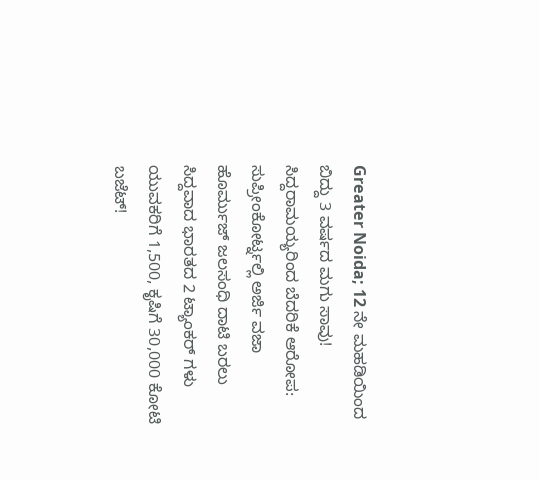Greater Noida; 12 ನೇ ಮಹಡಿಯಿಂದ ಬಿದ್ದು 3 ವರ್ಷದ ಮಗು ಸಾವು!
ಸಿದ್ದರಾಮಯ್ಯರಿಂದ ಬೆದರಿಕೆ ಆರೋಪ: ಸುಪ್ರೀಂಕೋರ್ಟ್ನಲ್ಲಿ ಅರ್ಜಿ ವಜಾ
ಹೊರ್ಮುಜ್ ಜಲಸಂಧಿ ದಾಟಿ ಬರಲು ಸಿದ್ದವಾದ ಭಾರತದ 2 ಟ್ಯಾಂಕರ್ ಗಳು
ಯುವಕರಿಗೆ 1,500, ಕೃಷಿಗೆ 30,000 ಕೋಟಿ ಬಜೆಟ್!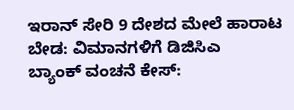ಇರಾನ್ ಸೇರಿ 9 ದೇಶದ ಮೇಲೆ ಹಾರಾಟ ಬೇಡ: ವಿಮಾನಗಳಿಗೆ ಡಿಜಿಸಿಎ
ಬ್ಯಾಂಕ್ ವಂಚನೆ ಕೇಸ್: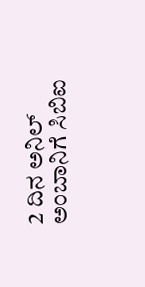2 ದಿನ ಅನಿಲ್ ಅಂಬಾನಿಗೆ ಸಿಬಿಐ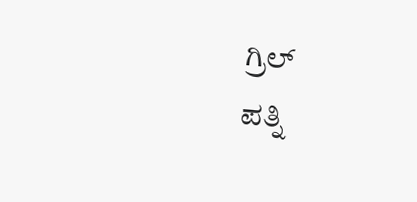ಗ್ರಿಲ್
ಪತ್ನಿ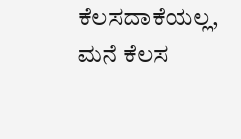ಕೆಲಸದಾಕೆಯಲ್ಲ, ಮನೆ ಕೆಲಸ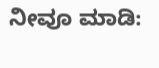ನೀವೂ ಮಾಡಿ: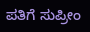ಪತಿಗೆ ಸುಪ್ರೀಂ